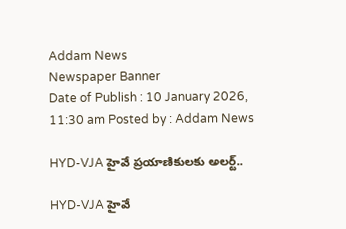Addam News
Newspaper Banner
Date of Publish : 10 January 2026, 11:30 am Posted by : Addam News

HYD-VJA హైవే ప్రయాణికులకు అలర్ట్..

HYD-VJA హైవే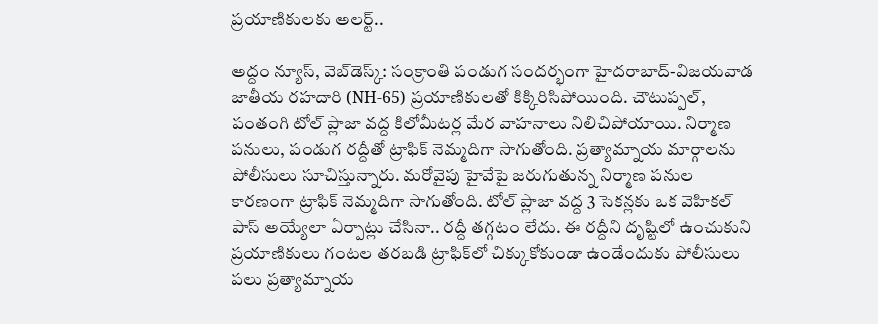ప్రయాణికులకు అలర్ట్..

అద్దం న్యూస్, వెబ్‌డెస్క్: సంక్రాంతి పండుగ సందర్భంగా హైదరాబాద్-విజయవాడ జాతీయ రహదారి (NH-65) ప్రయాణికులతో కిక్కిరిసిపోయింది. చౌటుప్పల్, పంతంగి టోల్ ప్లాజా వద్ద కిలోమీటర్ల మేర వాహనాలు నిలిచిపోయాయి. నిర్మాణ పనులు, పండుగ రద్దీతో ట్రాఫిక్ నెమ్మదిగా సాగుతోంది. ప్రత్యామ్నాయ మార్గాలను పోలీసులు సూచిస్తున్నారు. మరోవైపు హైవేపై జరుగుతున్న నిర్మాణ పనుల కారణంగా ట్రాఫిక్ నెమ్మదిగా సాగుతోంది. టోల్ ప్లాజా వద్ద 3 సెకన్లకు ఒక వెహికల్ పాస్ అయ్యేలా ఏర్పాట్లు చేసినా.. రద్దీ తగ్గటం లేదు. ఈ రద్దీని దృష్టిలో ఉంచుకుని ప్రయాణికులు గంటల తరబడి ట్రాఫిక్‌లో చిక్కుకోకుండా ఉండేందుకు పోలీసులు పలు ప్రత్యామ్నాయ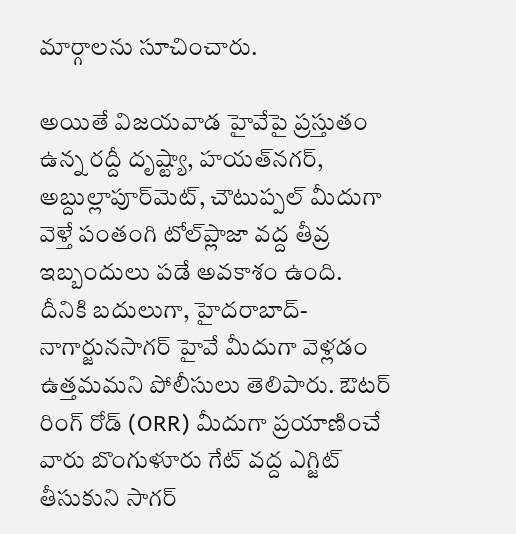మార్గాలను సూచించారు.

అయితే విజయవాడ హైవేపై ప్రస్తుతం ఉన్న రద్దీ దృష్ట్యా, హయత్‌నగర్, అబ్దుల్లాపూర్‌మెట్, చౌటుప్పల్ మీదుగా వెళ్తే పంతంగి టోల్‌ప్లాజా వద్ద తీవ్ర ఇబ్బందులు పడే అవకాశం ఉంది. దీనికి బదులుగా, హైదరాబాద్-నాగార్జునసాగర్ హైవే మీదుగా వెళ్లడం ఉత్తమమని పోలీసులు తెలిపారు. ఔటర్ రింగ్ రోడ్ (ORR) మీదుగా ప్రయాణించే వారు బొంగుళూరు గేట్ వద్ద ఎగ్జిట్ తీసుకుని సాగర్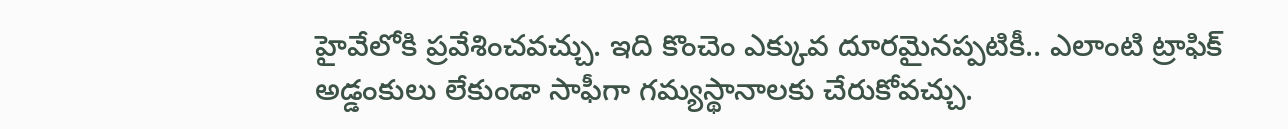హైవేలోకి ప్రవేశించవచ్చు. ఇది కొంచెం ఎక్కువ దూరమైనప్పటికీ.. ఎలాంటి ట్రాఫిక్ అడ్డంకులు లేకుండా సాఫీగా గమ్యస్థానాలకు చేరుకోవచ్చు.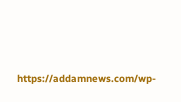https://addamnews.com/wp-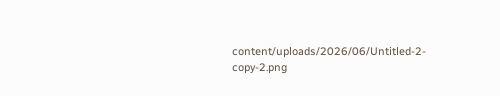content/uploads/2026/06/Untitled-2-copy-2.png